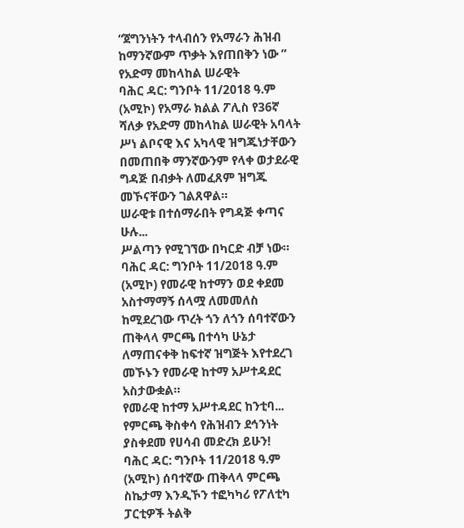“ጀግንነትን ተላብሰን የአማራን ሕዝብ ከማንኛውም ጥቃት እየጠበቅን ነው ” የአድማ መከላከል ሠራዊት
ባሕር ዳር: ግንቦት 11/2018 ዓ.ም (አሚኮ) የአማራ ክልል ፖሊስ የ36ኛ ሻለቃ የአድማ መከላከል ሠራዊት አባላት ሥነ ልቦናዊ እና አካላዊ ዝግጁነታቸውን በመጠበቅ ማንኛውንም የላቀ ወታደራዊ ግዳጅ በብቃት ለመፈጸም ዝግጁ መኾናቸውን ገልጸዋል።
ሠራዊቱ በተሰማራበት የግዳጅ ቀጣና ሁሉ...
ሥልጣን የሚገኘው በካርድ ብቻ ነው።
ባሕር ዳር: ግንቦት 11/2018 ዓ.ም (አሚኮ) የመራዊ ከተማን ወደ ቀደመ አስተማማኝ ሰላሟ ለመመለስ ከሚደረገው ጥረት ጎን ለጎን ሰባተኛውን ጠቅላላ ምርጫ በተሳካ ሁኔታ ለማጠናቀቅ ከፍተኛ ዝግጅት እየተደረገ መኾኑን የመራዊ ከተማ አሥተዳደር አስታውቋል።
የመራዊ ከተማ አሥተዳደር ከንቲባ...
የምርጫ ቅስቀሳ የሕዝብን ደኅንነት ያስቀደመ የሀሳብ መድረክ ይሁን!
ባሕር ዳር: ግንቦት 11/2018 ዓ.ም (አሚኮ) ሰባተኛው ጠቅላላ ምርጫ ስኬታማ እንዲኾን ተፎካካሪ የፖለቲካ ፓርቲዎች ትልቅ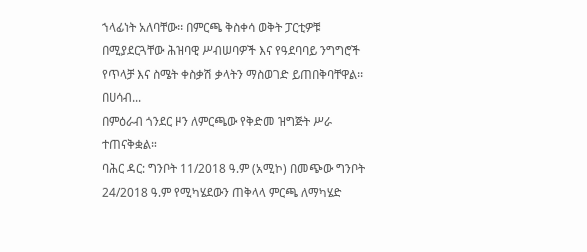ኀላፊነት አለባቸው፡፡ በምርጫ ቅስቀሳ ወቅት ፓርቲዎቹ በሚያደርጓቸው ሕዝባዊ ሥብሠባዎች እና የዓደባባይ ንግግሮች የጥላቻ እና ስሜት ቀስቃሽ ቃላትን ማስወገድ ይጠበቅባቸዋል፡፡
በሀሳብ...
በምዕራብ ጎንደር ዞን ለምርጫው የቅድመ ዝግጅት ሥራ ተጠናቅቋል።
ባሕር ዳር: ግንቦት 11/2018 ዓ.ም (አሚኮ) በመጭው ግንቦት 24/2018 ዓ.ም የሚካሄደውን ጠቅላላ ምርጫ ለማካሄድ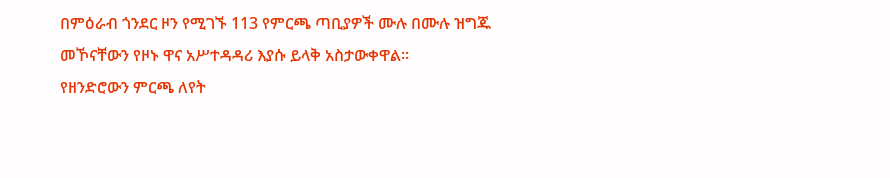በምዕራብ ጎንደር ዞን የሚገኙ 113 የምርጫ ጣቢያዎች ሙሉ በሙሉ ዝግጁ መኾናቸውን የዞኑ ዋና አሥተዳዳሪ እያሱ ይላቅ አስታውቀዋል።
የዘንድሮውን ምርጫ ለየት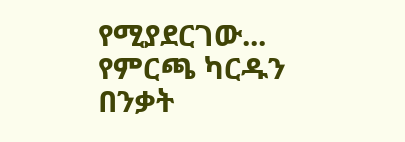የሚያደርገው...
የምርጫ ካርዱን በንቃት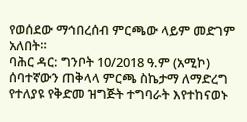የወሰደው ማኅበረሰብ ምርጫው ላይም መድገም አለበት።
ባሕር ዳር: ግንቦት 10/2018 ዓ.ም (አሚኮ) ሰባተኛውን ጠቅላላ ምርጫ ስኬታማ ለማድረግ የተለያዩ የቅድመ ዝግጅት ተግባራት እየተከናወኑ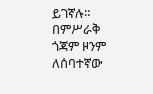ይገኛሉ።
በምሥራቅ ጎጃም ዞንም ለሰባተኛው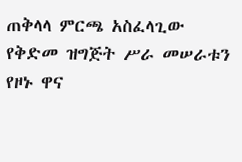ጠቅላላ ምርጫ አስፈላጊው የቅድመ ዝግጅት ሥራ መሠራቱን የዞኑ ዋና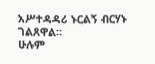አሥተዳዳሪ ኑርልኝ ብርሃኑ ገልጸዋል።
ሁሉም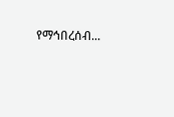የማኅበረሰብ...